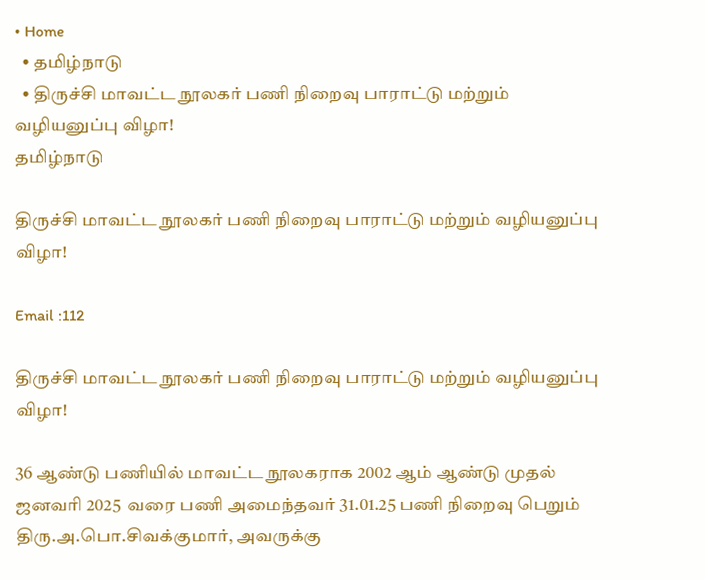• Home
  • தமிழ்நாடு
  • திருச்சி மாவட்ட நூலகர் பணி நிறைவு பாராட்டு மற்றும் வழியனுப்பு விழா!
தமிழ்நாடு

திருச்சி மாவட்ட நூலகர் பணி நிறைவு பாராட்டு மற்றும் வழியனுப்பு விழா!

Email :112

திருச்சி மாவட்ட நூலகர் பணி நிறைவு பாராட்டு மற்றும் வழியனுப்பு விழா!

36 ஆண்டு பணியில் மாவட்ட நூலகராக 2002 ஆம் ஆண்டு முதல் ஜனவரி 2025  வரை பணி அமைந்தவர் 31.01.25 பணி நிறைவு பெறும்  திரு.அ.பொ.சிவக்குமார், அவருக்கு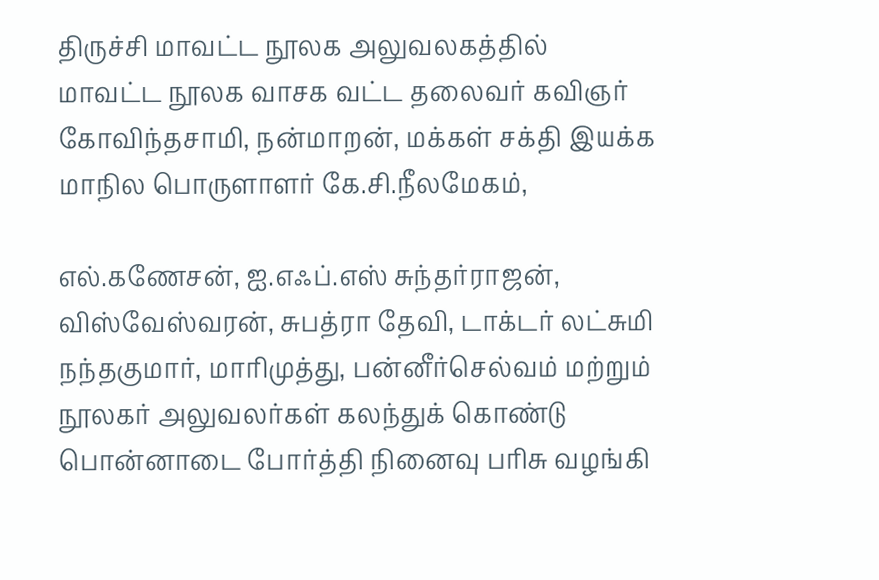திருச்சி மாவட்ட நூலக அலுவலகத்தில்  மாவட்ட நூலக வாசக வட்ட தலைவர் கவிஞர் கோவிந்தசாமி, நன்மாறன், மக்கள் சக்தி இயக்க மாநில பொருளாளர் கே.சி.நீலமேகம்,

எல்.கணேசன், ஐ.எஃப்.எஸ் சுந்தர்ராஜன், விஸ்வேஸ்வரன், சுபத்ரா தேவி, டாக்டர் லட்சுமி நந்தகுமார், மாரிமுத்து, பன்னீர்செல்வம் மற்றும் நூலகர் அலுவலர்கள் கலந்துக் கொண்டு பொன்னாடை போர்த்தி நினைவு பரிசு வழங்கி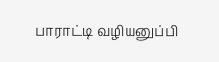பாராட்டி வழியனுப்பி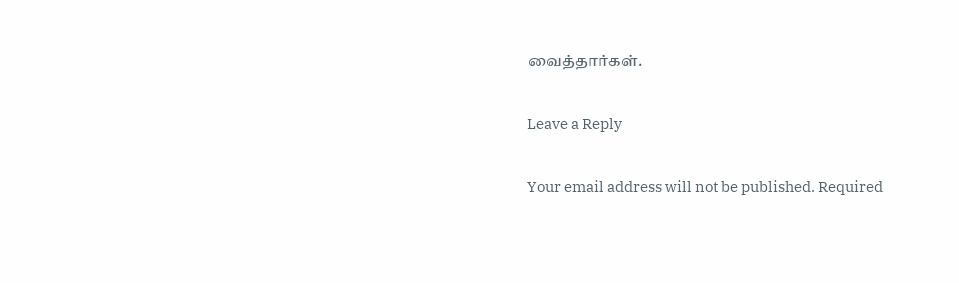வைத்தார்கள்.

Leave a Reply

Your email address will not be published. Required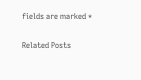fields are marked *

Related Posts